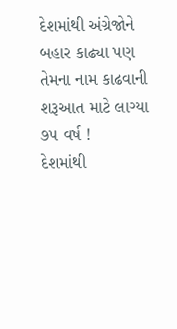દેશમાંથી અંગ્રેજોને બહાર કાઢ્યા પણ તેમના નામ કાઢવાની શરૂઆત માટે લાગ્યા ૭૫ વર્ષ !
દેશમાંથી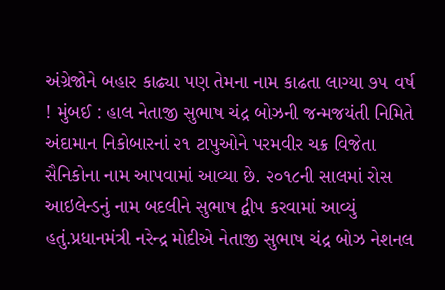અંગ્રેજોને બહાર કાઢ્યા પણ તેમના નામ કાઢતા લાગ્યા ૭૫ વર્ષ ! મુંબઈ : હાલ નેતાજી સુભાષ ચંદ્ર બોઝની જન્મજયંતી નિમિતે અંદામાન નિકોબારનાં ૨૧ ટાપુઓને પરમવીર ચક્ર વિજેતા સૈનિકોના નામ આપવામાં આવ્યા છે. ૨૦૧૮ની સાલમાં રોસ આઇલેન્ડનું નામ બદલીને સુભાષ દ્વીપ કરવામાં આવ્યું હતું.પ્રધાનમંત્રી નરેન્દ્ર મોદીએ નેતાજી સુભાષ ચંદ્ર બોઝ નેશનલ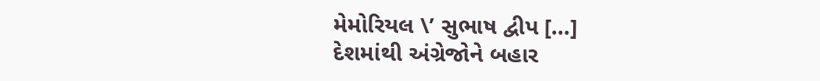મેમોરિયલ \’ સુભાષ દ્વીપ […]
દેશમાંથી અંગ્રેજોને બહાર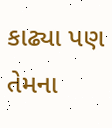કાઢ્યા પણ તેમના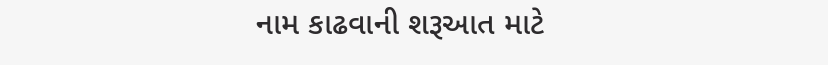નામ કાઢવાની શરૂઆત માટે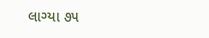લાગ્યા ૭૫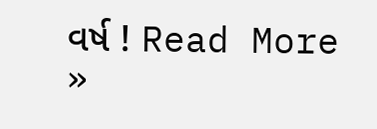વર્ષ ! Read More »